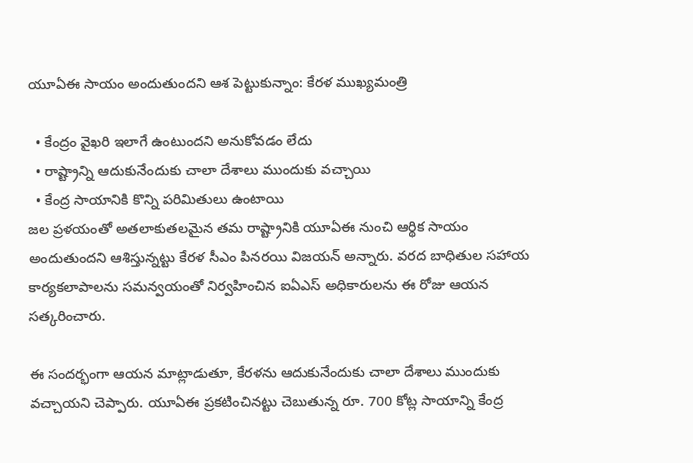యూఏఈ సాయం అందుతుందని ఆశ పెట్టుకున్నాం: కేరళ ముఖ్యమంత్రి

  • కేంద్రం వైఖరి ఇలాగే ఉంటుందని అనుకోవడం లేదు
  • రాష్ట్రాన్ని ఆదుకునేందుకు చాలా దేశాలు ముందుకు వచ్చాయి
  • కేంద్ర సాయానికి కొన్ని పరిమితులు ఉంటాయి
జల ప్రళయంతో అతలాకుతలమైన తమ రాష్ట్రానికి యూఏఈ నుంచి ఆర్థిక సాయం అందుతుందని ఆశిస్తున్నట్టు కేరళ సీఎం పినరయి విజయన్ అన్నారు. వరద బాధితుల సహాయ కార్యకలాపాలను సమన్వయంతో నిర్వహించిన ఐఏఎస్ అధికారులను ఈ రోజు ఆయన సత్కరించారు.

ఈ సందర్భంగా ఆయన మాట్లాడుతూ, కేరళను ఆదుకునేందుకు చాలా దేశాలు ముందుకు వచ్చాయని చెప్పారు. యూఏఈ ప్రకటించినట్టు చెబుతున్న రూ. 700 కోట్ల సాయాన్ని కేంద్ర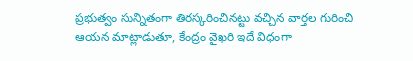ప్రభుత్వం సున్నితంగా తిరస్కరించినట్టు వచ్చిన వార్తల గురించి ఆయన మాట్లాడుతూ, కేంద్రం వైఖరి ఇదే విధంగా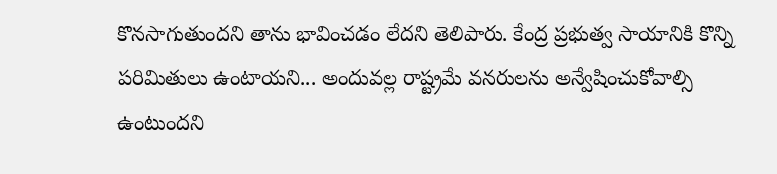కొనసాగుతుందని తాను భావించడం లేదని తెలిపారు. కేంద్ర ప్రభుత్వ సాయానికి కొన్ని పరిమితులు ఉంటాయని... అందువల్ల రాష్ట్రమే వనరులను అన్వేషించుకోవాల్సి ఉంటుందని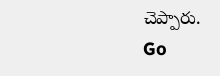చెప్పారు.
Go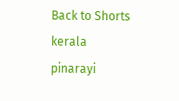Back to Shorts
kerala
pinarayi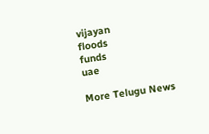vijayan
floods
funds
uae

More Telugu News